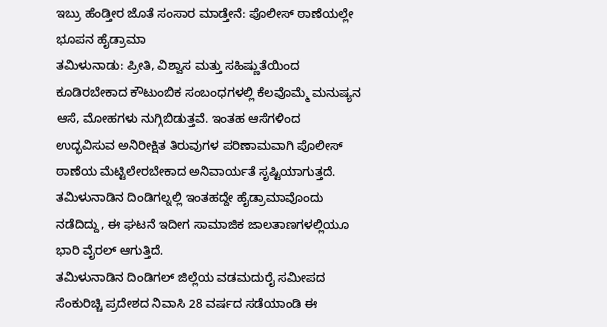ಇಬ್ರು ಹೆಂಡ್ತೀರ ಜೊತೆ ಸಂಸಾರ ಮಾಡ್ತೇನೆ: ಪೊಲೀಸ್ ಠಾಣೆಯಲ್ಲೇ ಭೂಪನ ಹೈಡ್ರಾಮಾ
ತಮಿಳುನಾಡು: ಪ್ರೀತಿ, ವಿಶ್ವಾಸ ಮತ್ತು ಸಹಿಷ್ಣುತೆಯಿಂದ ಕೂಡಿರಬೇಕಾದ ಕೌಟುಂಬಿಕ ಸಂಬಂಧಗಳಲ್ಲಿ ಕೆಲವೊಮ್ಮೆ ಮನುಷ್ಯನ ಆಸೆ, ಮೋಹಗಳು ನುಗ್ಗಿಬಿಡುತ್ತವೆ. ಇಂತಹ ಆಸೆಗಳಿಂದ ಉದ್ಭವಿಸುವ ಅನಿರೀಕ್ಷಿತ ತಿರುವುಗಳ ಪರಿಣಾಮವಾಗಿ ಪೊಲೀಸ್ ಠಾಣೆಯ ಮೆಟ್ಟಿಲೇರಬೇಕಾದ ಅನಿವಾರ್ಯತೆ ಸೃಷ್ಟಿಯಾಗುತ್ತದೆ. ತಮಿಳುನಾಡಿನ ದಿಂಡಿಗಲ್ನಲ್ಲಿ ಇಂತಹದ್ದೇ ಹೈಡ್ರಾಮಾವೊಂದು ನಡೆದಿದ್ದು, ಈ ಘಟನೆ ಇದೀಗ ಸಾಮಾಜಿಕ ಜಾಲತಾಣಗಳಲ್ಲಿಯೂ ಭಾರಿ ವೈರಲ್ ಆಗುತ್ತಿದೆ.
ತಮಿಳುನಾಡಿನ ದಿಂಡಿಗಲ್ ಜಿಲ್ಲೆಯ ವಡಮದುರೈ ಸಮೀಪದ ಸೆಂಕುರಿಚ್ಚಿ ಪ್ರದೇಶದ ನಿವಾಸಿ 28 ವರ್ಷದ ಸಡೆಯಾಂಡಿ ಈ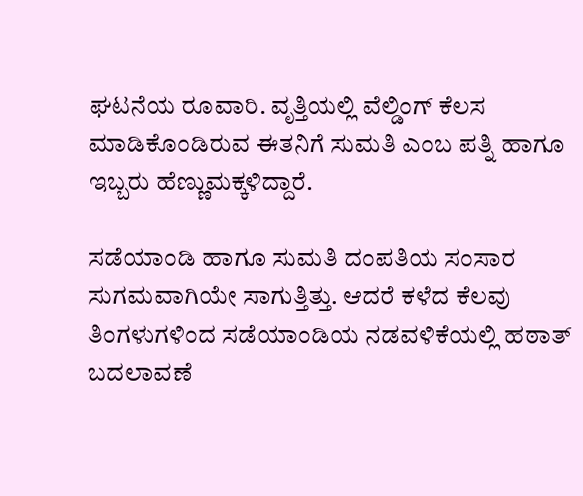ಘಟನೆಯ ರೂವಾರಿ. ವೃತ್ತಿಯಲ್ಲಿ ವೆಲ್ಡಿಂಗ್ ಕೆಲಸ ಮಾಡಿಕೊಂಡಿರುವ ಈತನಿಗೆ ಸುಮತಿ ಎಂಬ ಪತ್ನಿ ಹಾಗೂ ಇಬ್ಬರು ಹೆಣ್ಣುಮಕ್ಕಳಿದ್ದಾರೆ.

ಸಡೆಯಾಂಡಿ ಹಾಗೂ ಸುಮತಿ ದಂಪತಿಯ ಸಂಸಾರ ಸುಗಮವಾಗಿಯೇ ಸಾಗುತ್ತಿತ್ತು. ಆದರೆ ಕಳೆದ ಕೆಲವು ತಿಂಗಳುಗಳಿಂದ ಸಡೆಯಾಂಡಿಯ ನಡವಳಿಕೆಯಲ್ಲಿ ಹಠಾತ್ ಬದಲಾವಣೆ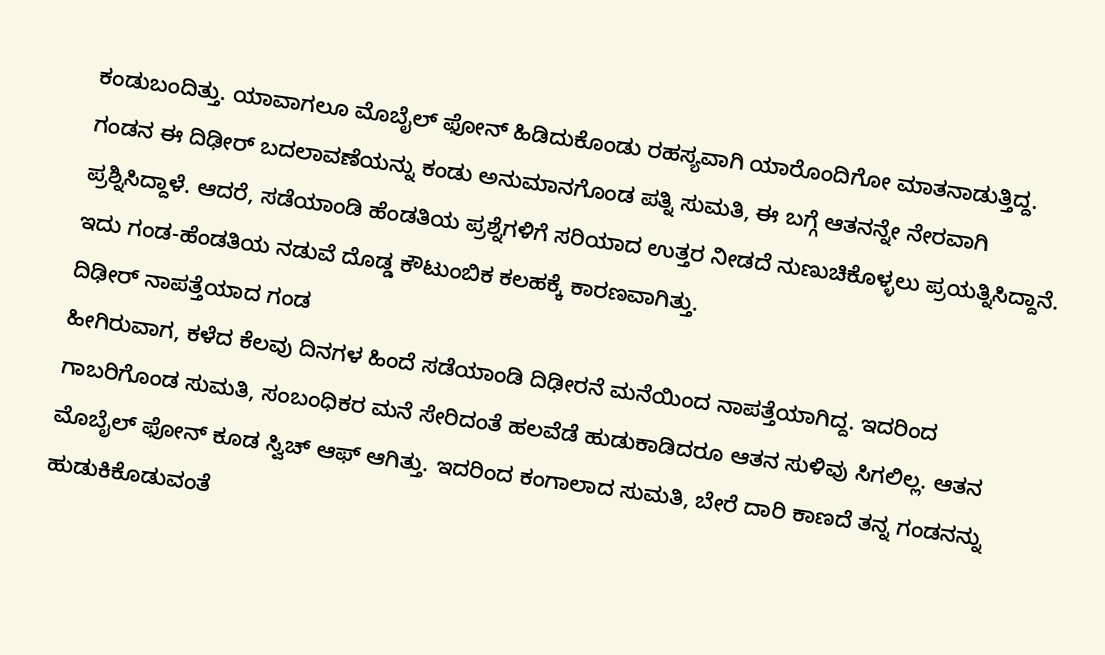ಕಂಡುಬಂದಿತ್ತು. ಯಾವಾಗಲೂ ಮೊಬೈಲ್ ಫೋನ್ ಹಿಡಿದುಕೊಂಡು ರಹಸ್ಯವಾಗಿ ಯಾರೊಂದಿಗೋ ಮಾತನಾಡುತ್ತಿದ್ದ. ಗಂಡನ ಈ ದಿಢೀರ್ ಬದಲಾವಣೆಯನ್ನು ಕಂಡು ಅನುಮಾನಗೊಂಡ ಪತ್ನಿ ಸುಮತಿ, ಈ ಬಗ್ಗೆ ಆತನನ್ನೇ ನೇರವಾಗಿ ಪ್ರಶ್ನಿಸಿದ್ದಾಳೆ. ಆದರೆ, ಸಡೆಯಾಂಡಿ ಹೆಂಡತಿಯ ಪ್ರಶ್ನೆಗಳಿಗೆ ಸರಿಯಾದ ಉತ್ತರ ನೀಡದೆ ನುಣುಚಿಕೊಳ್ಳಲು ಪ್ರಯತ್ನಿಸಿದ್ದಾನೆ. ಇದು ಗಂಡ-ಹೆಂಡತಿಯ ನಡುವೆ ದೊಡ್ಡ ಕೌಟುಂಬಿಕ ಕಲಹಕ್ಕೆ ಕಾರಣವಾಗಿತ್ತು.
ದಿಢೀರ್ ನಾಪತ್ತೆಯಾದ ಗಂಡ
ಹೀಗಿರುವಾಗ, ಕಳೆದ ಕೆಲವು ದಿನಗಳ ಹಿಂದೆ ಸಡೆಯಾಂಡಿ ದಿಢೀರನೆ ಮನೆಯಿಂದ ನಾಪತ್ತೆಯಾಗಿದ್ದ. ಇದರಿಂದ ಗಾಬರಿಗೊಂಡ ಸುಮತಿ, ಸಂಬಂಧಿಕರ ಮನೆ ಸೇರಿದಂತೆ ಹಲವೆಡೆ ಹುಡುಕಾಡಿದರೂ ಆತನ ಸುಳಿವು ಸಿಗಲಿಲ್ಲ. ಆತನ ಮೊಬೈಲ್ ಫೋನ್ ಕೂಡ ಸ್ವಿಚ್ ಆಫ್ ಆಗಿತ್ತು. ಇದರಿಂದ ಕಂಗಾಲಾದ ಸುಮತಿ, ಬೇರೆ ದಾರಿ ಕಾಣದೆ ತನ್ನ ಗಂಡನನ್ನು ಹುಡುಕಿಕೊಡುವಂತೆ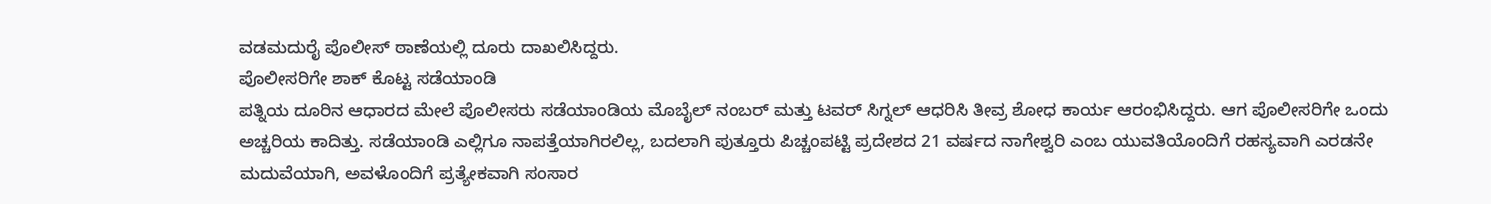ವಡಮದುರೈ ಪೊಲೀಸ್ ಠಾಣೆಯಲ್ಲಿ ದೂರು ದಾಖಲಿಸಿದ್ದರು.
ಪೊಲೀಸರಿಗೇ ಶಾಕ್ ಕೊಟ್ಟ ಸಡೆಯಾಂಡಿ
ಪತ್ನಿಯ ದೂರಿನ ಆಧಾರದ ಮೇಲೆ ಪೊಲೀಸರು ಸಡೆಯಾಂಡಿಯ ಮೊಬೈಲ್ ನಂಬರ್ ಮತ್ತು ಟವರ್ ಸಿಗ್ನಲ್ ಆಧರಿಸಿ ತೀವ್ರ ಶೋಧ ಕಾರ್ಯ ಆರಂಭಿಸಿದ್ದರು. ಆಗ ಪೊಲೀಸರಿಗೇ ಒಂದು ಅಚ್ಚರಿಯ ಕಾದಿತ್ತು. ಸಡೆಯಾಂಡಿ ಎಲ್ಲಿಗೂ ನಾಪತ್ತೆಯಾಗಿರಲಿಲ್ಲ, ಬದಲಾಗಿ ಪುತ್ತೂರು ಪಿಚ್ಚಂಪಟ್ಟಿ ಪ್ರದೇಶದ 21 ವರ್ಷದ ನಾಗೇಶ್ವರಿ ಎಂಬ ಯುವತಿಯೊಂದಿಗೆ ರಹಸ್ಯವಾಗಿ ಎರಡನೇ ಮದುವೆಯಾಗಿ, ಅವಳೊಂದಿಗೆ ಪ್ರತ್ಯೇಕವಾಗಿ ಸಂಸಾರ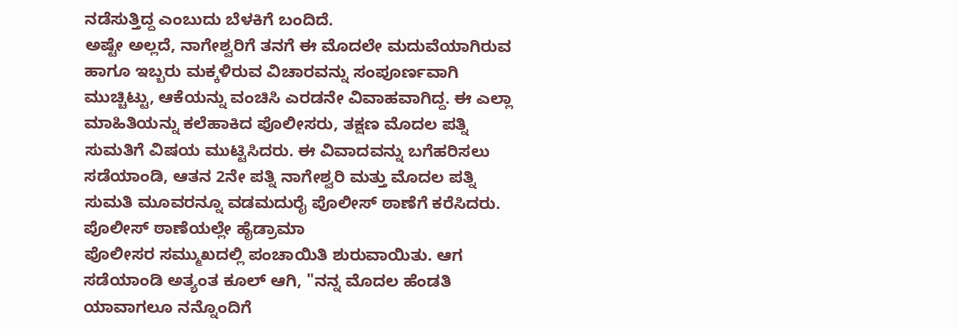ನಡೆಸುತ್ತಿದ್ದ ಎಂಬುದು ಬೆಳಕಿಗೆ ಬಂದಿದೆ.
ಅಷ್ಟೇ ಅಲ್ಲದೆ, ನಾಗೇಶ್ವರಿಗೆ ತನಗೆ ಈ ಮೊದಲೇ ಮದುವೆಯಾಗಿರುವ ಹಾಗೂ ಇಬ್ಬರು ಮಕ್ಕಳಿರುವ ವಿಚಾರವನ್ನು ಸಂಪೂರ್ಣವಾಗಿ ಮುಚ್ಚಿಟ್ಟು, ಆಕೆಯನ್ನು ವಂಚಿಸಿ ಎರಡನೇ ವಿವಾಹವಾಗಿದ್ದ. ಈ ಎಲ್ಲಾ ಮಾಹಿತಿಯನ್ನು ಕಲೆಹಾಕಿದ ಪೊಲೀಸರು, ತಕ್ಷಣ ಮೊದಲ ಪತ್ನಿ ಸುಮತಿಗೆ ವಿಷಯ ಮುಟ್ಟಿಸಿದರು. ಈ ವಿವಾದವನ್ನು ಬಗೆಹರಿಸಲು ಸಡೆಯಾಂಡಿ, ಆತನ 2ನೇ ಪತ್ನಿ ನಾಗೇಶ್ವರಿ ಮತ್ತು ಮೊದಲ ಪತ್ನಿ ಸುಮತಿ ಮೂವರನ್ನೂ ವಡಮದುರೈ ಪೊಲೀಸ್ ಠಾಣೆಗೆ ಕರೆಸಿದರು.
ಪೊಲೀಸ್ ಠಾಣೆಯಲ್ಲೇ ಹೈಡ್ರಾಮಾ
ಪೊಲೀಸರ ಸಮ್ಮುಖದಲ್ಲಿ ಪಂಚಾಯಿತಿ ಶುರುವಾಯಿತು. ಆಗ ಸಡೆಯಾಂಡಿ ಅತ್ಯಂತ ಕೂಲ್ ಆಗಿ, "ನನ್ನ ಮೊದಲ ಹೆಂಡತಿ ಯಾವಾಗಲೂ ನನ್ನೊಂದಿಗೆ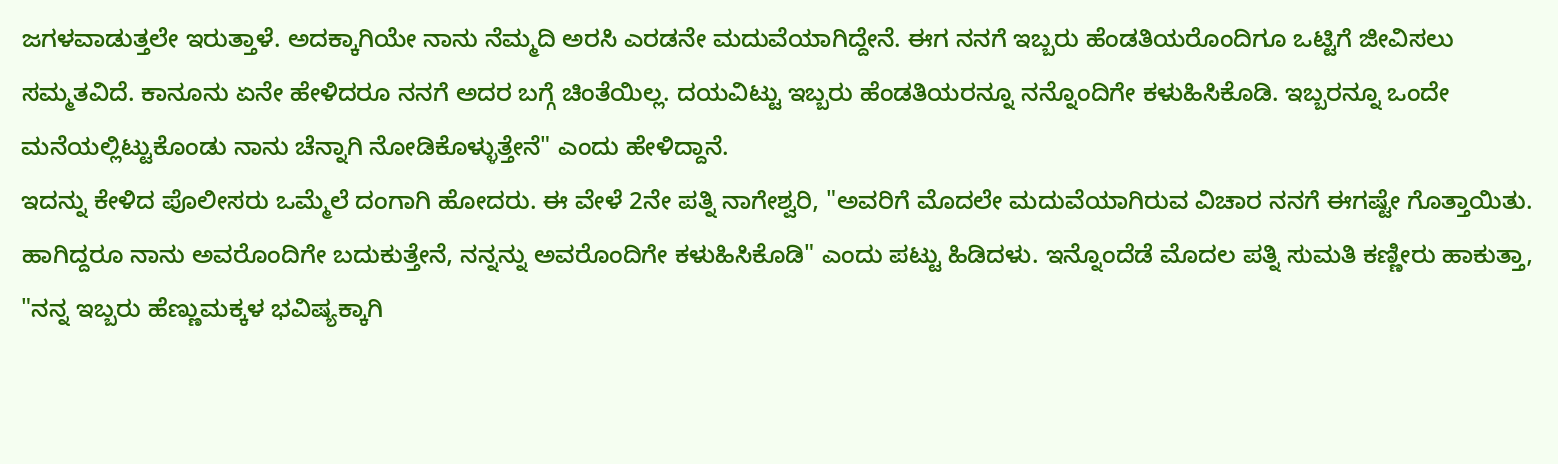ಜಗಳವಾಡುತ್ತಲೇ ಇರುತ್ತಾಳೆ. ಅದಕ್ಕಾಗಿಯೇ ನಾನು ನೆಮ್ಮದಿ ಅರಸಿ ಎರಡನೇ ಮದುವೆಯಾಗಿದ್ದೇನೆ. ಈಗ ನನಗೆ ಇಬ್ಬರು ಹೆಂಡತಿಯರೊಂದಿಗೂ ಒಟ್ಟಿಗೆ ಜೀವಿಸಲು ಸಮ್ಮತವಿದೆ. ಕಾನೂನು ಏನೇ ಹೇಳಿದರೂ ನನಗೆ ಅದರ ಬಗ್ಗೆ ಚಿಂತೆಯಿಲ್ಲ. ದಯವಿಟ್ಟು ಇಬ್ಬರು ಹೆಂಡತಿಯರನ್ನೂ ನನ್ನೊಂದಿಗೇ ಕಳುಹಿಸಿಕೊಡಿ. ಇಬ್ಬರನ್ನೂ ಒಂದೇ ಮನೆಯಲ್ಲಿಟ್ಟುಕೊಂಡು ನಾನು ಚೆನ್ನಾಗಿ ನೋಡಿಕೊಳ್ಳುತ್ತೇನೆ" ಎಂದು ಹೇಳಿದ್ದಾನೆ.
ಇದನ್ನು ಕೇಳಿದ ಪೊಲೀಸರು ಒಮ್ಮೆಲೆ ದಂಗಾಗಿ ಹೋದರು. ಈ ವೇಳೆ 2ನೇ ಪತ್ನಿ ನಾಗೇಶ್ವರಿ, "ಅವರಿಗೆ ಮೊದಲೇ ಮದುವೆಯಾಗಿರುವ ವಿಚಾರ ನನಗೆ ಈಗಷ್ಟೇ ಗೊತ್ತಾಯಿತು. ಹಾಗಿದ್ದರೂ ನಾನು ಅವರೊಂದಿಗೇ ಬದುಕುತ್ತೇನೆ, ನನ್ನನ್ನು ಅವರೊಂದಿಗೇ ಕಳುಹಿಸಿಕೊಡಿ" ಎಂದು ಪಟ್ಟು ಹಿಡಿದಳು. ಇನ್ನೊಂದೆಡೆ ಮೊದಲ ಪತ್ನಿ ಸುಮತಿ ಕಣ್ಣೀರು ಹಾಕುತ್ತಾ, "ನನ್ನ ಇಬ್ಬರು ಹೆಣ್ಣುಮಕ್ಕಳ ಭವಿಷ್ಯಕ್ಕಾಗಿ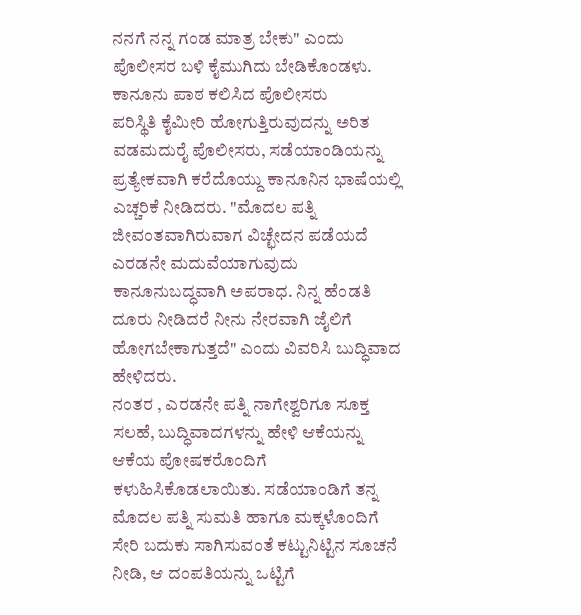ನನಗೆ ನನ್ನ ಗಂಡ ಮಾತ್ರ ಬೇಕು" ಎಂದು ಪೊಲೀಸರ ಬಳಿ ಕೈಮುಗಿದು ಬೇಡಿಕೊಂಡಳು.
ಕಾನೂನು ಪಾಠ ಕಲಿಸಿದ ಪೊಲೀಸರು
ಪರಿಸ್ಥಿತಿ ಕೈಮೀರಿ ಹೋಗುತ್ತಿರುವುದನ್ನು ಅರಿತ ವಡಮದುರೈ ಪೊಲೀಸರು, ಸಡೆಯಾಂಡಿಯನ್ನು ಪ್ರತ್ಯೇಕವಾಗಿ ಕರೆದೊಯ್ದು ಕಾನೂನಿನ ಭಾಷೆಯಲ್ಲಿ ಎಚ್ಚರಿಕೆ ನೀಡಿದರು. "ಮೊದಲ ಪತ್ನಿ ಜೀವಂತವಾಗಿರುವಾಗ ವಿಚ್ಛೇದನ ಪಡೆಯದೆ ಎರಡನೇ ಮದುವೆಯಾಗುವುದು ಕಾನೂನುಬದ್ಧವಾಗಿ ಅಪರಾಧ. ನಿನ್ನ ಹೆಂಡತಿ ದೂರು ನೀಡಿದರೆ ನೀನು ನೇರವಾಗಿ ಜೈಲಿಗೆ ಹೋಗಬೇಕಾಗುತ್ತದೆ" ಎಂದು ವಿವರಿಸಿ ಬುದ್ಧಿವಾದ ಹೇಳಿದರು.
ನಂತರ , ಎರಡನೇ ಪತ್ನಿ ನಾಗೇಶ್ವರಿಗೂ ಸೂಕ್ತ ಸಲಹೆ, ಬುದ್ಧಿವಾದಗಳನ್ನು ಹೇಳಿ ಆಕೆಯನ್ನು ಆಕೆಯ ಪೋಷಕರೊಂದಿಗೆ ಕಳುಹಿಸಿಕೊಡಲಾಯಿತು. ಸಡೆಯಾಂಡಿಗೆ ತನ್ನ ಮೊದಲ ಪತ್ನಿ ಸುಮತಿ ಹಾಗೂ ಮಕ್ಕಳೊಂದಿಗೆ ಸೇರಿ ಬದುಕು ಸಾಗಿಸುವಂತೆ ಕಟ್ಟುನಿಟ್ಟಿನ ಸೂಚನೆ ನೀಡಿ, ಆ ದಂಪತಿಯನ್ನು ಒಟ್ಟಿಗೆ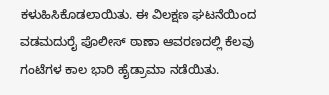ಕಳುಹಿಸಿಕೊಡಲಾಯಿತು. ಈ ವಿಲಕ್ಷಣ ಘಟನೆಯಿಂದ ವಡಮದುರೈ ಪೊಲೀಸ್ ಠಾಣಾ ಆವರಣದಲ್ಲಿ ಕೆಲವು ಗಂಟೆಗಳ ಕಾಲ ಭಾರಿ ಹೈಡ್ರಾಮಾ ನಡೆಯಿತು.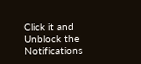Click it and Unblock the Notifications